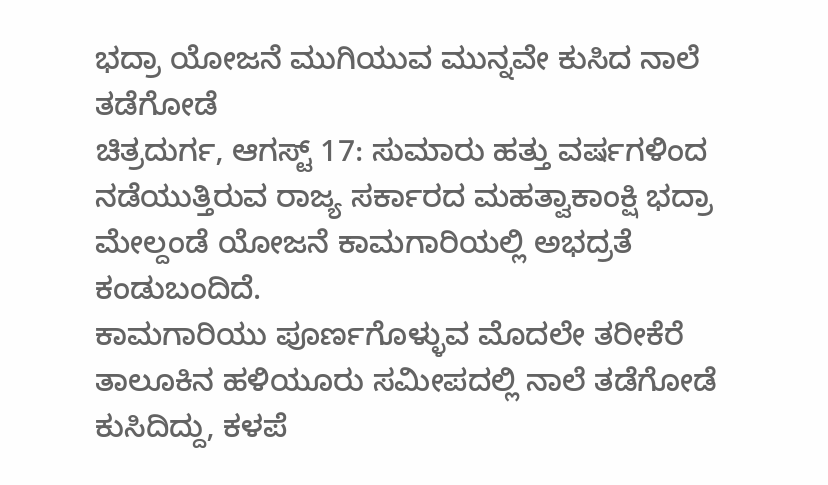ಭದ್ರಾ ಯೋಜನೆ ಮುಗಿಯುವ ಮುನ್ನವೇ ಕುಸಿದ ನಾಲೆ ತಡೆಗೋಡೆ
ಚಿತ್ರದುರ್ಗ, ಆಗಸ್ಟ್ 17: ಸುಮಾರು ಹತ್ತು ವರ್ಷಗಳಿಂದ ನಡೆಯುತ್ತಿರುವ ರಾಜ್ಯ ಸರ್ಕಾರದ ಮಹತ್ವಾಕಾಂಕ್ಷಿ ಭದ್ರಾ ಮೇಲ್ದಂಡೆ ಯೋಜನೆ ಕಾಮಗಾರಿಯಲ್ಲಿ ಅಭದ್ರತೆ ಕಂಡುಬಂದಿದೆ.
ಕಾಮಗಾರಿಯು ಪೂರ್ಣಗೊಳ್ಳುವ ಮೊದಲೇ ತರೀಕೆರೆ ತಾಲೂಕಿನ ಹಳಿಯೂರು ಸಮೀಪದಲ್ಲಿ ನಾಲೆ ತಡೆಗೋಡೆ ಕುಸಿದಿದ್ದು, ಕಳಪೆ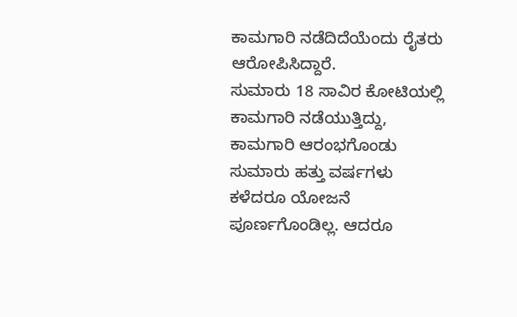ಕಾಮಗಾರಿ ನಡೆದಿದೆಯೆಂದು ರೈತರು ಆರೋಪಿಸಿದ್ದಾರೆ.
ಸುಮಾರು 18 ಸಾವಿರ ಕೋಟಿಯಲ್ಲಿ ಕಾಮಗಾರಿ ನಡೆಯುತ್ತಿದ್ದು, ಕಾಮಗಾರಿ ಆರಂಭಗೊಂಡು ಸುಮಾರು ಹತ್ತು ವರ್ಷಗಳು ಕಳೆದರೂ ಯೋಜನೆ ಪೂರ್ಣಗೊಂಡಿಲ್ಲ. ಆದರೂ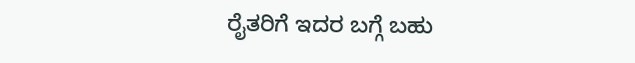ರೈತರಿಗೆ ಇದರ ಬಗ್ಗೆ ಬಹು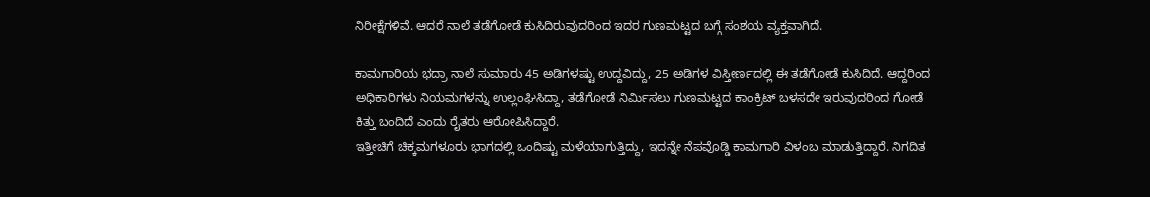ನಿರೀಕ್ಷೆಗಳಿವೆ. ಆದರೆ ನಾಲೆ ತಡೆಗೋಡೆ ಕುಸಿದಿರುವುದರಿಂದ ಇದರ ಗುಣಮಟ್ಟದ ಬಗ್ಗೆ ಸಂಶಯ ವ್ಯಕ್ತವಾಗಿದೆ.

ಕಾಮಗಾರಿಯ ಭದ್ರಾ ನಾಲೆ ಸುಮಾರು 45 ಅಡಿಗಳಷ್ಟು ಉದ್ದವಿದ್ದು, 25 ಅಡಿಗಳ ವಿಸ್ತೀರ್ಣದಲ್ಲಿ ಈ ತಡೆಗೋಡೆ ಕುಸಿದಿದೆ. ಆದ್ದರಿಂದ ಅಧಿಕಾರಿಗಳು ನಿಯಮಗಳನ್ನು ಉಲ್ಲಂಘಿಸಿದ್ದಾ, ತಡೆಗೋಡೆ ನಿರ್ಮಿಸಲು ಗುಣಮಟ್ಟದ ಕಾಂಕ್ರಿಟ್ ಬಳಸದೇ ಇರುವುದರಿಂದ ಗೋಡೆ ಕಿತ್ತು ಬಂದಿದೆ ಎಂದು ರೈತರು ಆರೋಪಿಸಿದ್ದಾರೆ.
ಇತ್ತೀಚಿಗೆ ಚಿಕ್ಕಮಗಳೂರು ಭಾಗದಲ್ಲಿ ಒಂದಿಷ್ಟು ಮಳೆಯಾಗುತ್ತಿದ್ದು, ಇದನ್ನೇ ನೆಪವೊಡ್ಡಿ ಕಾಮಗಾರಿ ವಿಳಂಬ ಮಾಡುತ್ತಿದ್ದಾರೆ. ನಿಗದಿತ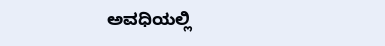ಅವಧಿಯಲ್ಲಿ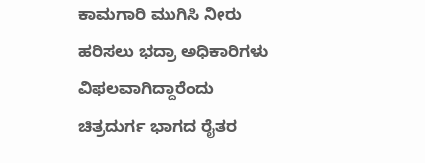ಕಾಮಗಾರಿ ಮುಗಿಸಿ ನೀರು ಹರಿಸಲು ಭದ್ರಾ ಅಧಿಕಾರಿಗಳು ವಿಫಲವಾಗಿದ್ದಾರೆಂದು ಚಿತ್ರದುರ್ಗ ಭಾಗದ ರೈತರ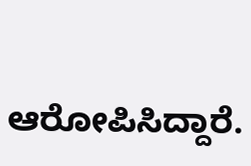ಆರೋಪಿಸಿದ್ದಾರೆ.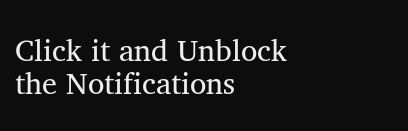Click it and Unblock the Notifications